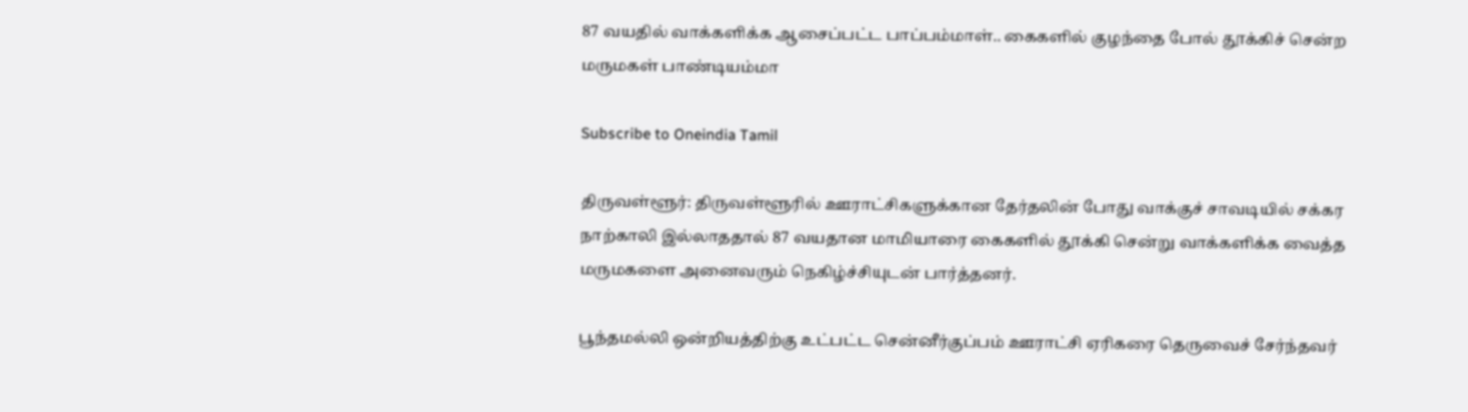87 வயதில் வாக்களிக்க ஆசைப்பட்ட பாப்பம்மாள்.. கைகளில் குழந்தை போல் தூக்கிச் சென்ற மருமகள் பாண்டியம்மா

Subscribe to Oneindia Tamil

திருவள்ளூர்: திருவள்ளூரில் ஊராட்சிகளுக்கான தேர்தலின் போது வாக்குச் சாவடியில் சக்கர நாற்காலி இல்லாததால் 87 வயதான மாமியாரை கைகளில் தூக்கி சென்று வாக்களிக்க வைத்த மருமகளை அனைவரும் நெகிழ்ச்சியுடன் பார்த்தனர்.

பூந்தமல்லி ஒன்றியத்திற்கு உட்பட்ட சென்னீர்குப்பம் ஊராட்சி ஏரிகரை தெருவைச் சேர்ந்தவர்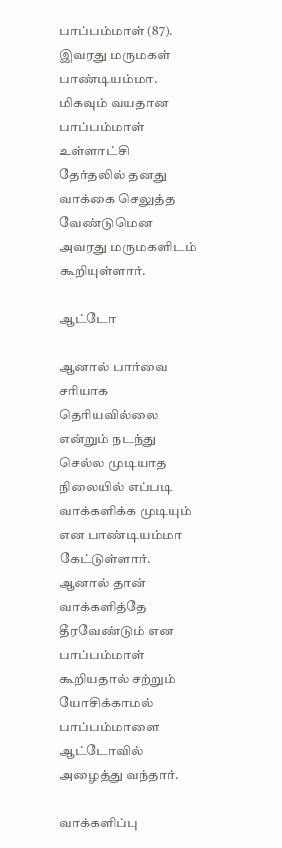பாப்பம்மாள் (87). இவரது மருமகள் பாண்டியம்மா. மிகவும் வயதான பாப்பம்மாள் உள்ளாட்சி தேர்தலில் தனது வாக்கை செலுத்த வேண்டுமென அவரது மருமகளிடம் கூறியுள்ளார்.

ஆட்டோ

ஆனால் பார்வை சரியாக தெரியவில்லை என்றும் நடந்து செல்ல முடியாத நிலையில் எப்படி வாக்களிக்க முடியும் என பாண்டியம்மா கேட்டுள்ளார். ஆனால் தான் வாக்களித்தே தீரவேண்டும் என பாப்பம்மாள் கூறியதால் சற்றும் யோசிக்காமல் பாப்பம்மாளை ஆட்டோவில் அழைத்து வந்தார்.

வாக்களிப்பு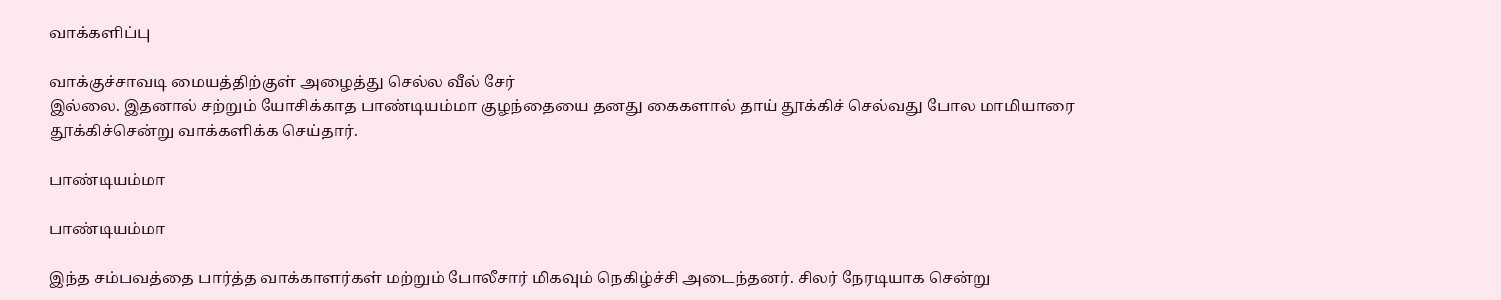வாக்களிப்பு

வாக்குச்சாவடி மையத்திற்குள் அழைத்து செல்ல வீல் சேர்
இல்லை. இதனால் சற்றும் யோசிக்காத பாண்டியம்மா குழந்தையை தனது கைகளால் தாய் தூக்கிச் செல்வது போல மாமியாரை
தூக்கிச்சென்று வாக்களிக்க செய்தார்.

பாண்டியம்மா

பாண்டியம்மா

இந்த சம்பவத்தை பார்த்த வாக்காளர்கள் மற்றும் போலீசார் மிகவும் நெகிழ்ச்சி அடைந்தனர். சிலர் நேரடியாக சென்று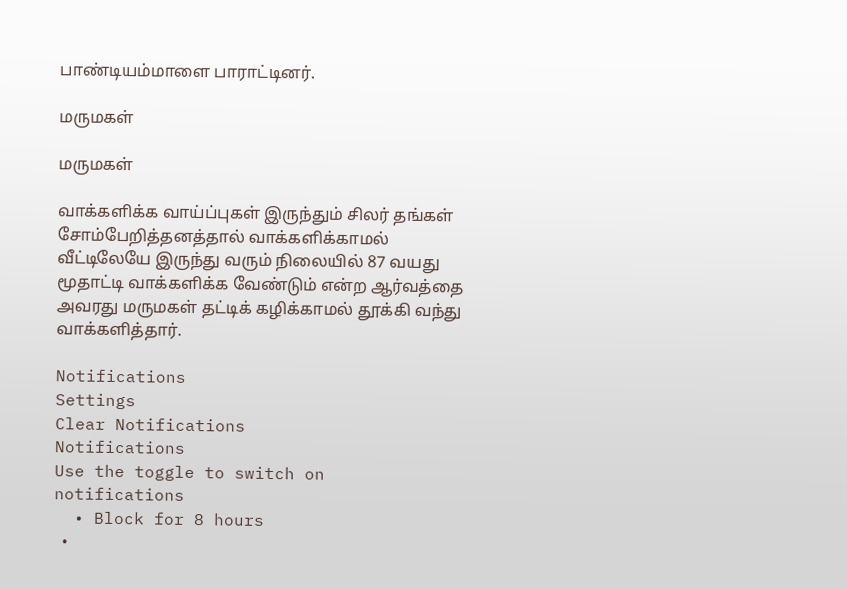பாண்டியம்மாளை பாராட்டினர்.

மருமகள்

மருமகள்

வாக்களிக்க வாய்ப்புகள் இருந்தும் சிலர் தங்கள் சோம்பேறித்தனத்தால் வாக்களிக்காமல் வீட்டிலேயே இருந்து வரும் நிலையில் 87 வயது மூதாட்டி வாக்களிக்க வேண்டும் என்ற ஆர்வத்தை அவரது மருமகள் தட்டிக் கழிக்காமல் தூக்கி வந்து வாக்களித்தார்.

Notifications
Settings
Clear Notifications
Notifications
Use the toggle to switch on notifications
  • Block for 8 hours
  •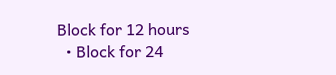Block for 12 hours
  • Block for 24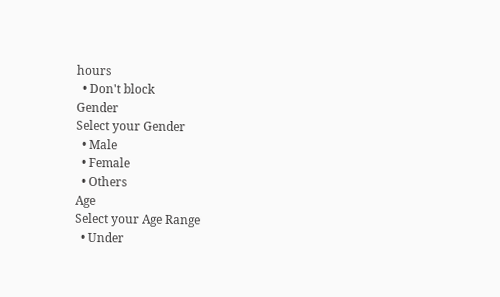hours
  • Don't block
Gender
Select your Gender
  • Male
  • Female
  • Others
Age
Select your Age Range
  • Under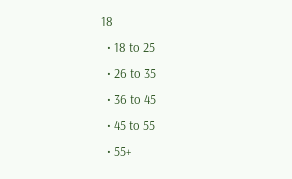18
  • 18 to 25
  • 26 to 35
  • 36 to 45
  • 45 to 55
  • 55+